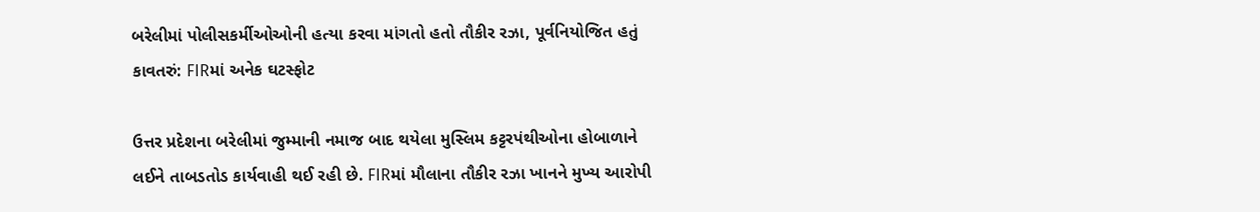બરેલીમાં પોલીસકર્મીઓઓની હત્યા કરવા માંગતો હતો તૌકીર રઝા, પૂર્વનિયોજિત હતું કાવતરું: FIRમાં અનેક ઘટસ્ફોટ

ઉત્તર પ્રદેશના બરેલીમાં જુમ્માની નમાજ બાદ થયેલા મુસ્લિમ કટ્ટરપંથીઓના હોબાળાને લઈને તાબડતોડ કાર્યવાહી થઈ રહી છે. FIRમાં મૌલાના તૌકીર રઝા ખાનને મુખ્ય આરોપી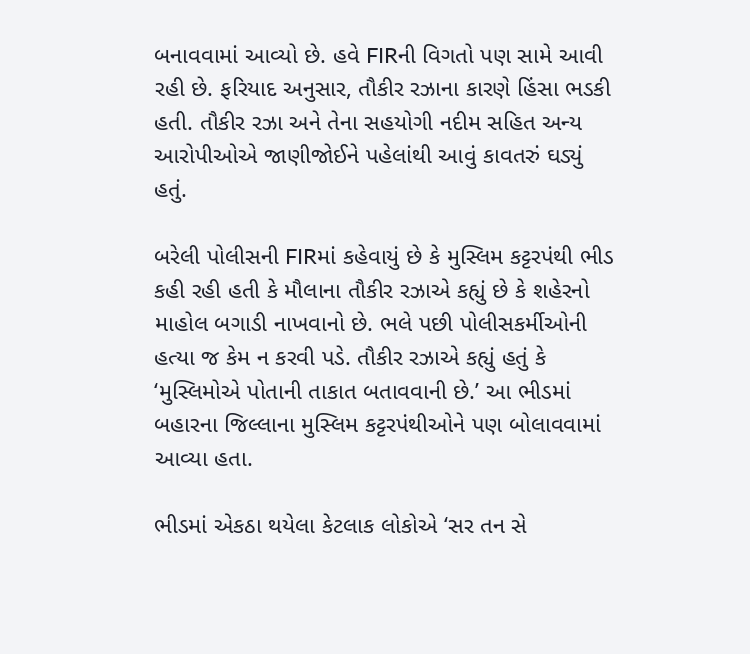બનાવવામાં આવ્યો છે. હવે FIRની વિગતો પણ સામે આવી રહી છે. ફરિયાદ અનુસાર, તૌકીર રઝાના કારણે હિંસા ભડકી હતી. તૌકીર રઝા અને તેના સહયોગી નદીમ સહિત અન્ય આરોપીઓએ જાણીજોઈને પહેલાંથી આવું કાવતરું ઘડ્યું હતું.

બરેલી પોલીસની FIRમાં કહેવાયું છે કે મુસ્લિમ કટ્ટરપંથી ભીડ કહી રહી હતી કે મૌલાના તૌકીર રઝાએ કહ્યું છે કે શહેરનો માહોલ બગાડી નાખવાનો છે. ભલે પછી પોલીસકર્મીઓની હત્યા જ કેમ ન કરવી પડે. તૌકીર રઝાએ કહ્યું હતું કે ‘મુસ્લિમોએ પોતાની તાકાત બતાવવાની છે.’ આ ભીડમાં બહારના જિલ્લાના મુસ્લિમ કટ્ટરપંથીઓને પણ બોલાવવામાં આવ્યા હતા.

ભીડમાં એકઠા થયેલા કેટલાક લોકોએ ‘સર તન સે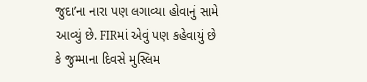જુદા’ના નારા પણ લગાવ્યા હોવાનું સામે આવ્યું છે. FIRમાં એવું પણ કહેવાયું છે કે જુમ્માના દિવસે મુસ્લિમ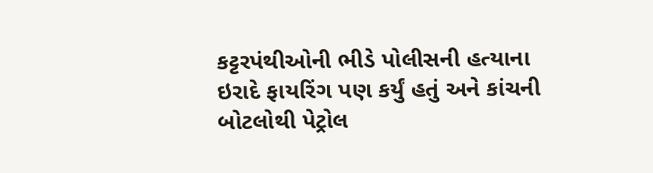કટ્ટરપંથીઓની ભીડે પોલીસની હત્યાના ઇરાદે ફાયરિંગ પણ કર્યું હતું અને કાંચની બોટલોથી પેટ્રોલ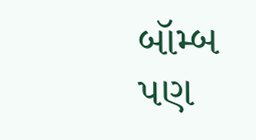બૉમ્બ પણ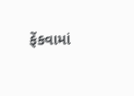ફેંકવામાં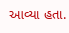આવ્યા હતા.